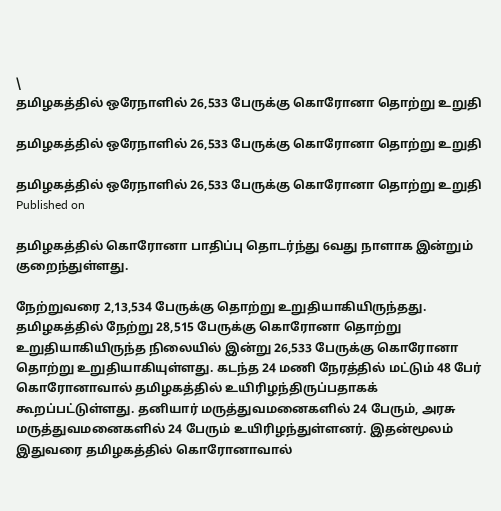\
தமிழகத்தில் ஒரேநாளில் 26,533 பேருக்கு கொரோனா தொற்று உறுதி

தமிழகத்தில் ஒரேநாளில் 26,533 பேருக்கு கொரோனா தொற்று உறுதி

தமிழகத்தில் ஒரேநாளில் 26,533 பேருக்கு கொரோனா தொற்று உறுதி
Published on

தமிழகத்தில் கொரோனா பாதிப்பு தொடர்ந்து 6வது நாளாக இன்றும் குறைந்துள்ளது.

நேற்றுவரை 2,13,534 பேருக்கு தொற்று உறுதியாகியிருந்தது. தமிழகத்தில் நேற்று 28,515 பேருக்கு கொரோனா தொற்று உறுதியாகியிருந்த நிலையில் இன்று 26,533 பேருக்கு கொரோனா தொற்று உறுதியாகியுள்ளது. கடந்த 24 மணி நேரத்தில் மட்டும் 48 பேர் கொரோனாவால் தமிழகத்தில் உயிரிழந்திருப்பதாகக் கூறப்பட்டுள்ளது. தனியார் மருத்துவமனைகளில் 24 பேரும், அரசு மருத்துவமனைகளில் 24 பேரும் உயிரிழந்துள்ளனர். இதன்மூலம் இதுவரை தமிழகத்தில் கொரோனாவால்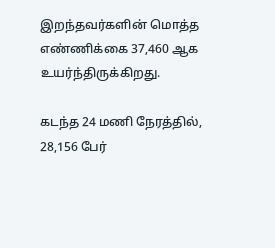இறந்தவர்களின் மொத்த எண்ணிக்கை 37,460 ஆக உயர்ந்திருக்கிறது.

கடந்த 24 மணி நேரத்தில், 28,156 பேர்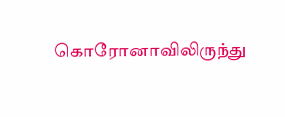கொரோனாவிலிருந்து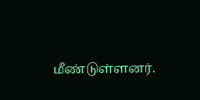மீண்டுள்ளனர்.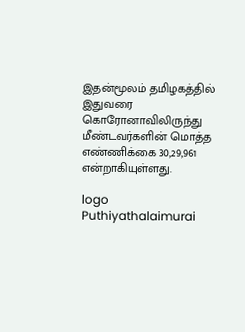இதன்மூலம் தமிழகத்தில் இதுவரை கொரோனாவிலிருந்து மீண்டவர்களின் மொத்த எண்ணிக்கை 30,29,961 என்றாகியுள்ளது.

logo
Puthiyathalaimurai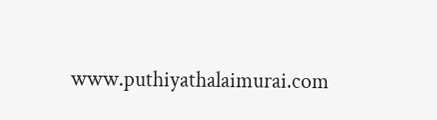www.puthiyathalaimurai.com